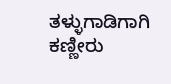ತಳ್ಳುಗಾಡಿಗಾಗಿ ಕಣ್ಣೀರು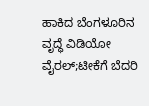ಹಾಕಿದ ಬೆಂಗಳೂರಿನ ವೃದ್ಧೆ ವಿಡಿಯೋ ವೈರಲ್;ಟೀಕೆಗೆ ಬೆದರಿ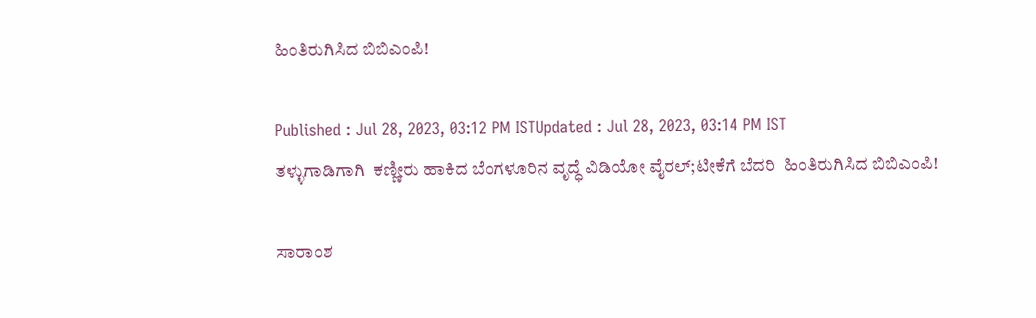ಹಿಂತಿರುಗಿಸಿದ ಬಿಬಿಎಂಪಿ!

Published : Jul 28, 2023, 03:12 PM ISTUpdated : Jul 28, 2023, 03:14 PM IST
ತಳ್ಳುಗಾಡಿಗಾಗಿ  ಕಣ್ಣೀರು ಹಾಕಿದ ಬೆಂಗಳೂರಿನ ವೃದ್ಧೆ ವಿಡಿಯೋ ವೈರಲ್;ಟೀಕೆಗೆ ಬೆದರಿ  ಹಿಂತಿರುಗಿಸಿದ ಬಿಬಿಎಂಪಿ!

ಸಾರಾಂಶ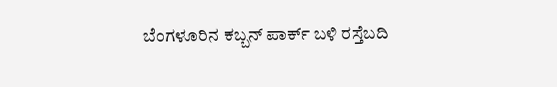ಬೆಂಗಳೂರಿನ ಕಬ್ಬನ್ ಪಾರ್ಕ್ ಬಳಿ ರಸ್ತೆಬದಿ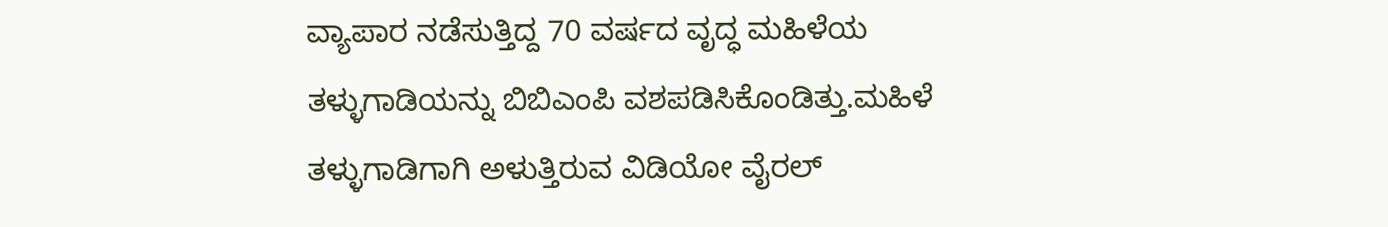ವ್ಯಾಪಾರ ನಡೆಸುತ್ತಿದ್ದ 70 ವರ್ಷದ ವೃದ್ಧ ಮಹಿಳೆಯ ತಳ್ಳುಗಾಡಿಯನ್ನು ಬಿಬಿಎಂಪಿ ವಶಪಡಿಸಿಕೊಂಡಿತ್ತು.ಮಹಿಳೆ ತಳ್ಳುಗಾಡಿಗಾಗಿ ಅಳುತ್ತಿರುವ ವಿಡಿಯೋ ವೈರಲ್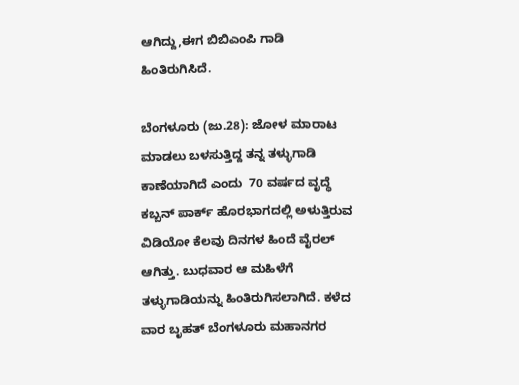ಆಗಿದ್ದು,ಈಗ ಬಿಬಿಎಂಪಿ ಗಾಡಿ ಹಿಂತಿರುಗಿಸಿದೆ.

ಬೆಂಗಳೂರು (ಜು.28): ಜೋಳ ಮಾರಾಟ ಮಾಡಲು ಬಳಸುತ್ತಿದ್ದ ತನ್ನ ತಳ್ಳುಗಾಡಿ ಕಾಣೆಯಾಗಿದೆ ಎಂದು  70 ವರ್ಷದ ವೃದ್ಧೆ ಕಬ್ಬನ್ ಪಾರ್ಕ್ ಹೊರಭಾಗದಲ್ಲಿ ಅಳುತ್ತಿರುವ ವಿಡಿಯೋ ಕೆಲವು ದಿನಗಳ ಹಿಂದೆ ವೈರಲ್ ಆಗಿತ್ತು. ಬುಧವಾರ ಆ ಮಹಿಳೆಗೆ ತಳ್ಳುಗಾಡಿಯನ್ನು ಹಿಂತಿರುಗಿಸಲಾಗಿದೆ. ಕಳೆದ ವಾರ ಬೃಹತ್ ಬೆಂಗಳೂರು ಮಹಾನಗರ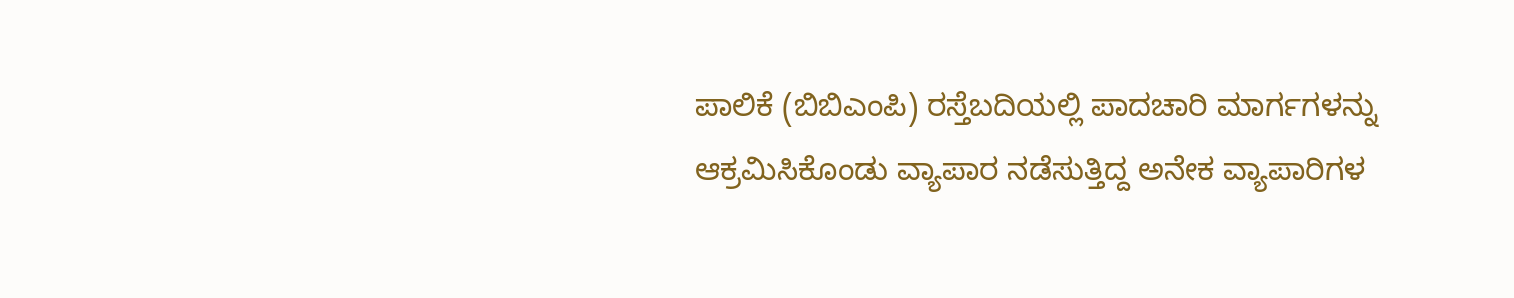ಪಾಲಿಕೆ (ಬಿಬಿಎಂಪಿ) ರಸ್ತೆಬದಿಯಲ್ಲಿ ಪಾದಚಾರಿ ಮಾರ್ಗಗಳನ್ನು ಆಕ್ರಮಿಸಿಕೊಂಡು ವ್ಯಾಪಾರ ನಡೆಸುತ್ತಿದ್ದ ಅನೇಕ ವ್ಯಾಪಾರಿಗಳ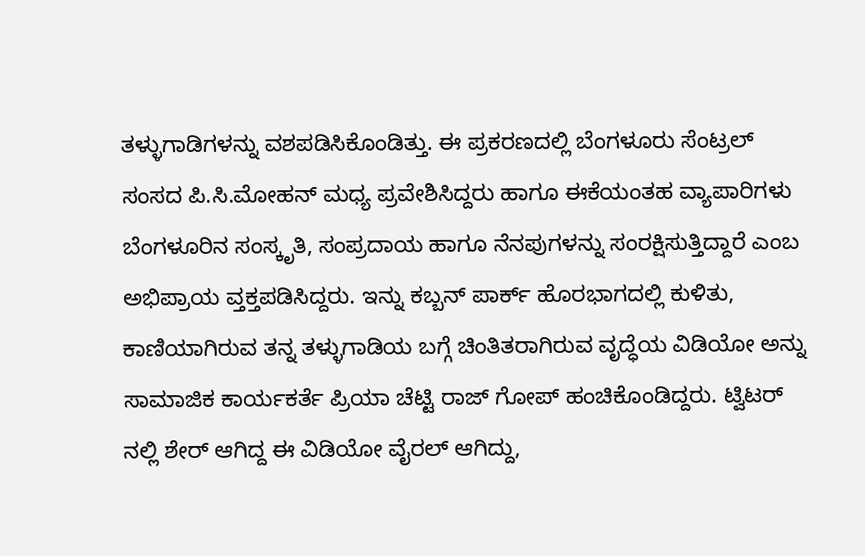ತಳ್ಳುಗಾಡಿಗಳನ್ನು ವಶಪಡಿಸಿಕೊಂಡಿತ್ತು. ಈ ಪ್ರಕರಣದಲ್ಲಿ ಬೆಂಗಳೂರು ಸೆಂಟ್ರಲ್ ಸಂಸದ ಪಿ.ಸಿ.ಮೋಹನ್ ಮಧ್ಯ ಪ್ರವೇಶಿಸಿದ್ದರು ಹಾಗೂ ಈಕೆಯಂತಹ ವ್ಯಾಪಾರಿಗಳು ಬೆಂಗಳೂರಿನ ಸಂಸ್ಕೃತಿ, ಸಂಪ್ರದಾಯ ಹಾಗೂ ನೆನಪುಗಳನ್ನು ಸಂರಕ್ಷಿಸುತ್ತಿದ್ದಾರೆ ಎಂಬ ಅಭಿಪ್ರಾಯ ವ್ತಕ್ತಪಡಿಸಿದ್ದರು. ಇನ್ನು ಕಬ್ಬನ್ ಪಾರ್ಕ್ ಹೊರಭಾಗದಲ್ಲಿ ಕುಳಿತು, ಕಾಣಿಯಾಗಿರುವ ತನ್ನ ತಳ್ಳುಗಾಡಿಯ ಬಗ್ಗೆ ಚಿಂತಿತರಾಗಿರುವ ವೃದ್ಧೆಯ ವಿಡಿಯೋ ಅನ್ನು ಸಾಮಾಜಿಕ ಕಾರ್ಯಕರ್ತೆ ಪ್ರಿಯಾ ಚೆಟ್ಟಿ ರಾಜ್ ಗೋಪ್ ಹಂಚಿಕೊಂಡಿದ್ದರು. ಟ್ವಿಟರ್ ನಲ್ಲಿ ಶೇರ್ ಆಗಿದ್ದ ಈ ವಿಡಿಯೋ ವೈರಲ್ ಆಗಿದ್ದು,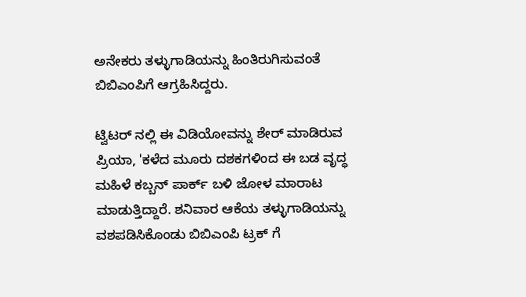ಅನೇಕರು ತಳ್ಳುಗಾಡಿಯನ್ನು ಹಿಂತಿರುಗಿಸುವಂತೆ ಬಿಬಿಎಂಪಿಗೆ ಆಗ್ರಹಿಸಿದ್ದರು.

ಟ್ವಿಟರ್ ನಲ್ಲಿ ಈ ವಿಡಿಯೋವನ್ನು ಶೇರ್ ಮಾಡಿರುವ ಪ್ರಿಯಾ, 'ಕಳೆದ ಮೂರು ದಶಕಗಳಿಂದ ಈ ಬಡ ವೃದ್ಧ ಮಹಿಳೆ ಕಬ್ಬನ್ ಪಾರ್ಕ್ ಬಳಿ ಜೋಳ ಮಾರಾಟ ಮಾಡುತ್ತಿದ್ದಾರೆ. ಶನಿವಾರ ಆಕೆಯ ತಳ್ಳುಗಾಡಿಯನ್ನು ವಶಪಡಿಸಿಕೊಂಡು ಬಿಬಿಎಂಪಿ ಟ್ರಕ್ ಗೆ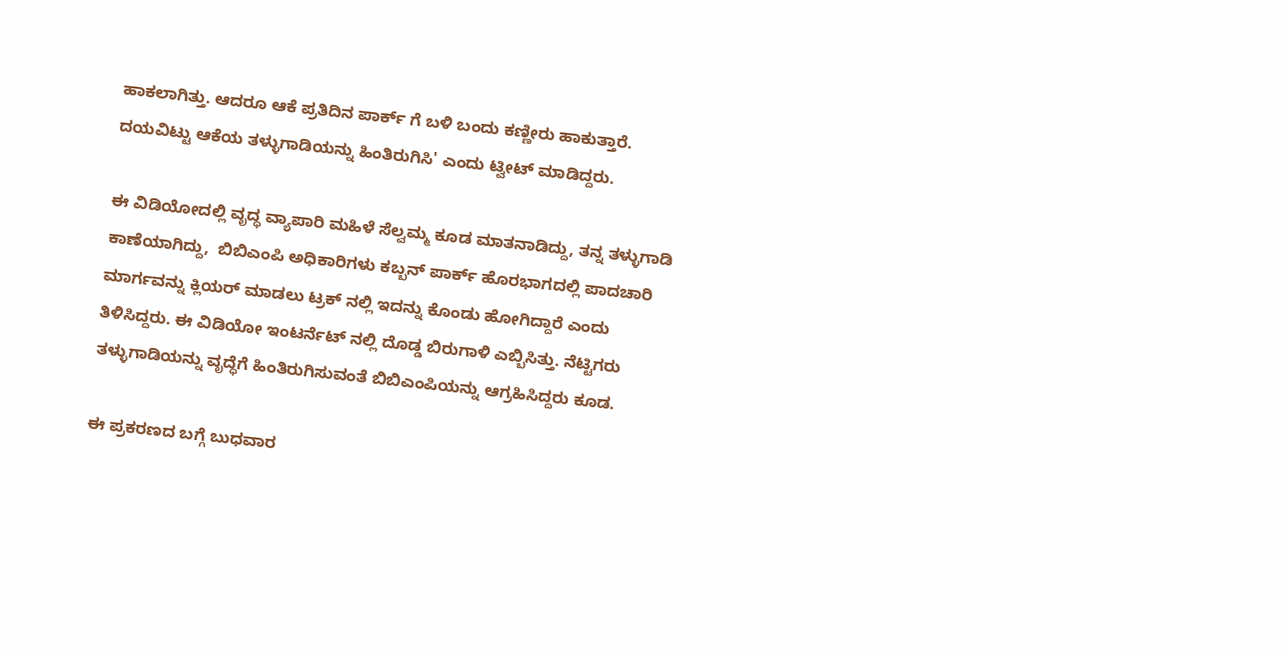ಹಾಕಲಾಗಿತ್ತು. ಆದರೂ ಆಕೆ ಪ್ರತಿದಿನ ಪಾರ್ಕ್ ಗೆ ಬಳಿ ಬಂದು ಕಣ್ಣೀರು ಹಾಕುತ್ತಾರೆ. ದಯವಿಟ್ಟು ಆಕೆಯ ತಳ್ಳುಗಾಡಿಯನ್ನು ಹಿಂತಿರುಗಿಸಿ' ಎಂದು ಟ್ವೀಟ್ ಮಾಡಿದ್ದರು.

ಈ ವಿಡಿಯೋದಲ್ಲಿ ವೃದ್ಧ ವ್ಯಾಪಾರಿ ಮಹಿಳೆ ಸೆಲ್ವಮ್ಮ ಕೂಡ ಮಾತನಾಡಿದ್ದು, ತನ್ನ ತಳ್ಳುಗಾಡಿ ಕಾಣೆಯಾಗಿದ್ದು,  ಬಿಬಿಎಂಪಿ ಅಧಿಕಾರಿಗಳು ಕಬ್ಬನ್ ಪಾರ್ಕ್ ಹೊರಭಾಗದಲ್ಲಿ ಪಾದಚಾರಿ ಮಾರ್ಗವನ್ನು ಕ್ಲಿಯರ್ ಮಾಡಲು ಟ್ರಕ್ ನಲ್ಲಿ ಇದನ್ನು ಕೊಂಡು ಹೋಗಿದ್ದಾರೆ ಎಂದು ತಿಳಿಸಿದ್ದರು. ಈ ವಿಡಿಯೋ ಇಂಟರ್ನೆಟ್ ನಲ್ಲಿ ದೊಡ್ಡ ಬಿರುಗಾಳಿ ಎಬ್ಬಿಸಿತ್ತು. ನೆಟ್ಟಿಗರು ತಳ್ಳುಗಾಡಿಯನ್ನು ವೃದ್ಧೆಗೆ ಹಿಂತಿರುಗಿಸುವಂತೆ ಬಿಬಿಎಂಪಿಯನ್ನು ಆಗ್ರಹಿಸಿದ್ದರು ಕೂಡ.

ಈ ಪ್ರಕರಣದ ಬಗ್ಗೆ ಬುಧವಾರ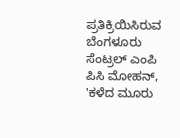ಪ್ರತಿಕ್ರಿಯಿಸಿರುವ ಬೆಂಗಳೂರು ಸೆಂಟ್ರಲ್ ಎಂಪಿ ಪಿಸಿ ಮೋಹನ್, 'ಕಳೆದ ಮೂರು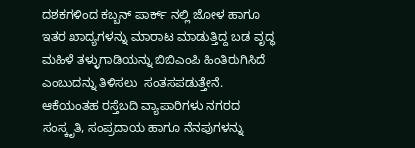ದಶಕಗಳಿಂದ ಕಬ್ಬನ್ ಪಾರ್ಕ್ ನಲ್ಲಿ ಜೋಳ ಹಾಗೂ ಇತರ ಖಾದ್ಯಗಳನ್ನು ಮಾರಾಟ ಮಾಡುತ್ತಿದ್ದ ಬಡ ವೃದ್ಧ ಮಹಿಳೆ ತಳ್ಳುಗಾಡಿಯನ್ನು ಬಿಬಿಎಂಪಿ ಹಿಂತಿರುಗಿಸಿದೆ ಎಂಬುದನ್ನು ತಿಳಿಸಲು  ಸಂತಸಪಡುತ್ತೇನೆ. ಆಕೆಯಂತಹ ರಸ್ತೆಬದಿ ವ್ಯಾಪಾರಿಗಳು ನಗರದ ಸಂಸ್ಕೃತಿ, ಸಂಪ್ರದಾಯ ಹಾಗೂ ನೆನಪುಗಳನ್ನು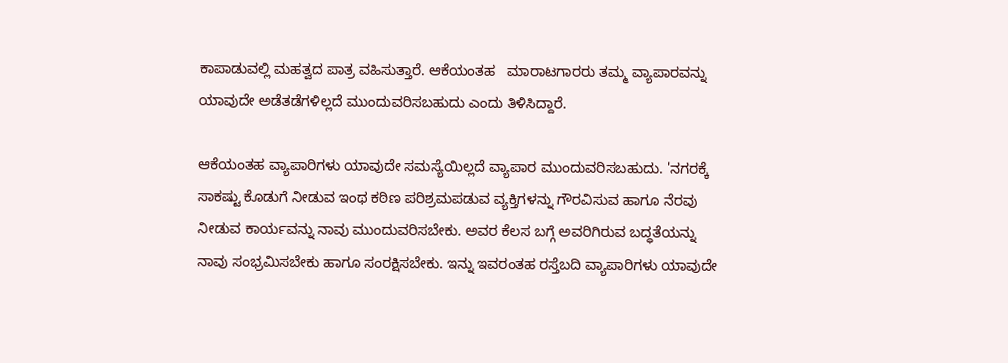ಕಾಪಾಡುವಲ್ಲಿ ಮಹತ್ವದ ಪಾತ್ರ ವಹಿಸುತ್ತಾರೆ. ಆಕೆಯಂತಹ   ಮಾರಾಟಗಾರರು ತಮ್ಮ ವ್ಯಾಪಾರವನ್ನು ಯಾವುದೇ ಅಡೆತಡೆಗಳಿಲ್ಲದೆ ಮುಂದುವರಿಸಬಹುದು ಎಂದು ತಿಳಿಸಿದ್ದಾರೆ.

ಆಕೆಯಂತಹ ವ್ಯಾಪಾರಿಗಳು ಯಾವುದೇ ಸಮಸ್ಯೆಯಿಲ್ಲದೆ ವ್ಯಾಪಾರ ಮುಂದುವರಿಸಬಹುದು. 'ನಗರಕ್ಕೆ ಸಾಕಷ್ಟು ಕೊಡುಗೆ ನೀಡುವ ಇಂಥ ಕಠಿಣ ಪರಿಶ್ರಮಪಡುವ ವ್ಯಕ್ತಿಗಳನ್ನು ಗೌರವಿಸುವ ಹಾಗೂ ನೆರವು ನೀಡುವ ಕಾರ್ಯವನ್ನು ನಾವು ಮುಂದುವರಿಸಬೇಕು. ಅವರ ಕೆಲಸ ಬಗ್ಗೆ ಅವರಿಗಿರುವ ಬದ್ಧತೆಯನ್ನು ನಾವು ಸಂಭ್ರಮಿಸಬೇಕು ಹಾಗೂ ಸಂರಕ್ಷಿಸಬೇಕು. ಇನ್ನು ಇವರಂತಹ ರಸ್ತೆಬದಿ ವ್ಯಾಪಾರಿಗಳು ಯಾವುದೇ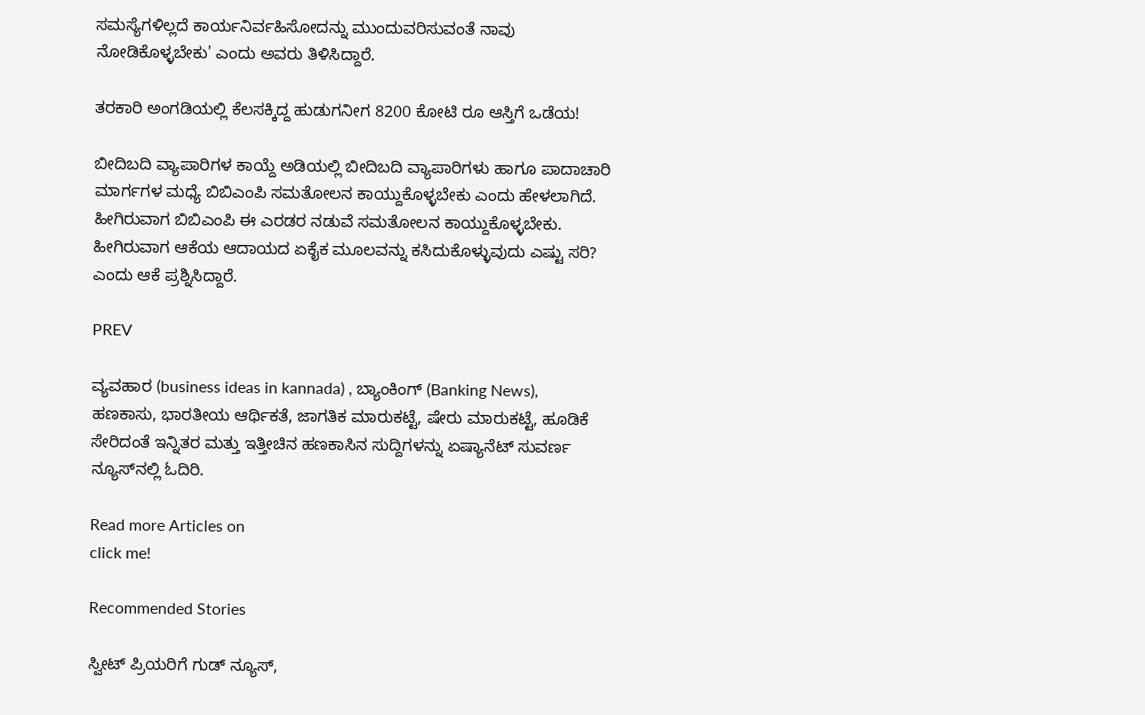ಸಮಸ್ಯೆಗಳಿಲ್ಲದೆ ಕಾರ್ಯನಿರ್ವಹಿಸೋದನ್ನು ಮುಂದುವರಿಸುವಂತೆ ನಾವು ನೋಡಿಕೊಳ್ಳಬೇಕು' ಎಂದು ಅವರು ತಿಳಿಸಿದ್ದಾರೆ.

ತರಕಾರಿ ಅಂಗಡಿಯಲ್ಲಿ ಕೆಲಸಕ್ಕಿದ್ದ ಹುಡುಗನೀಗ 8200 ಕೋಟಿ ರೂ ಆಸ್ತಿಗೆ ಒಡೆಯ!

ಬೀದಿಬದಿ ವ್ಯಾಪಾರಿಗಳ ಕಾಯ್ದೆ ಅಡಿಯಲ್ಲಿ ಬೀದಿಬದಿ ವ್ಯಾಪಾರಿಗಳು ಹಾಗೂ ಪಾದಾಚಾರಿ ಮಾರ್ಗಗಳ ಮಧ್ಯೆ ಬಿಬಿಎಂಪಿ ಸಮತೋಲನ ಕಾಯ್ದುಕೊಳ್ಳಬೇಕು ಎಂದು ಹೇಳಲಾಗಿದೆ. ಹೀಗಿರುವಾಗ ಬಿಬಿಎಂಪಿ ಈ ಎರಡರ ನಡುವೆ ಸಮತೋಲನ ಕಾಯ್ದುಕೊಳ್ಳಬೇಕು. ಹೀಗಿರುವಾಗ ಆಕೆಯ ಆದಾಯದ ಏಕೈಕ ಮೂಲವನ್ನು ಕಸಿದುಕೊಳ್ಳುವುದು ಎಷ್ಟು ಸರಿ? ಎಂದು ಆಕೆ ಪ್ರಶ್ನಿಸಿದ್ದಾರೆ.

PREV

ವ್ಯವಹಾರ (business ideas in kannada) , ಬ್ಯಾಂಕಿಂಗ್ (Banking News), ಹಣಕಾಸು, ಭಾರತೀಯ ಆರ್ಥಿಕತೆ, ಜಾಗತಿಕ ಮಾರುಕಟ್ಟೆ, ಷೇರು ಮಾರುಕಟ್ಟೆ, ಹೂಡಿಕೆ ಸೇರಿದಂತೆ ಇನ್ನಿತರ ಮತ್ತು ಇತ್ತೀಚಿನ ಹಣಕಾಸಿನ ಸುದ್ದಿಗಳನ್ನು ಏಷ್ಯಾನೆಟ್ ಸುವರ್ಣ ನ್ಯೂಸ್‌ನಲ್ಲಿ ಓದಿರಿ.

Read more Articles on
click me!

Recommended Stories

ಸ್ವೀಟ್ ಪ್ರಿಯರಿಗೆ ಗುಡ್ ನ್ಯೂಸ್,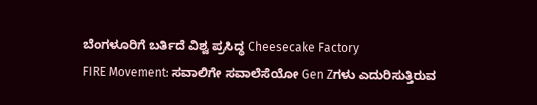ಬೆಂಗಳೂರಿಗೆ ಬರ್ತಿದೆ ವಿಶ್ವ ಪ್ರಸಿದ್ಧ Cheesecake Factory
FIRE Movement: ಸವಾಲಿಗೇ ಸವಾಲೆಸೆಯೋ Gen Zಗಳು ಎದುರಿಸುತ್ತಿರುವ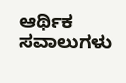ಆರ್ಥಿಕ ಸವಾಲುಗಳು